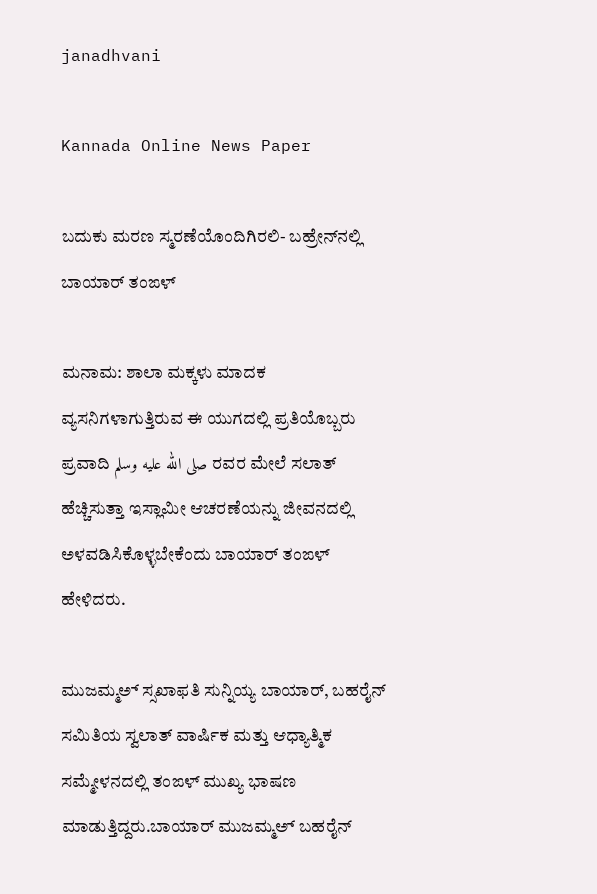janadhvani

Kannada Online News Paper

ಬದುಕು ಮರಣ ಸ್ಮರಣೆಯೊಂದಿಗಿರಲಿ- ಬಹ್ರೇನ್‌ನಲ್ಲಿ ಬಾಯಾರ್ ತಂಙಳ್

ಮನಾಮ: ಶಾಲಾ ಮಕ್ಕಳು ಮಾದಕ ವ್ಯಸನಿಗಳಾಗುತ್ತಿರುವ ಈ ಯುಗದಲ್ಲಿ ಪ್ರತಿಯೊಬ್ಬರು ಪ್ರವಾದಿ صلى الله عليه وسلم ರವರ ಮೇಲೆ ಸಲಾತ್ ಹೆಚ್ಚಿಸುತ್ತಾ ಇಸ್ಲಾಮೀ ಆಚರಣೆಯನ್ನು ಜೀವನದಲ್ಲಿ ಅಳವಡಿಸಿಕೊಳ್ಳಬೇಕೆಂದು ಬಾಯಾರ್ ತಂಙಳ್ ಹೇಳಿದರು.

ಮುಜಮ್ಮ‌ಅ್ ಸ್ಸಖಾಫತಿ ಸುನ್ನಿಯ್ಯ ಬಾಯಾರ್, ಬಹರೈನ್ ಸಮಿತಿಯ ಸ್ವಲಾತ್ ವಾರ್ಷಿಕ ಮತ್ತು ಆಧ್ಯಾತ್ಮಿಕ ಸಮ್ಮೇಳನದಲ್ಲಿ ತಂಙಳ್ ಮುಖ್ಯ ಭಾಷಣ ಮಾಡುತ್ತಿದ್ದರು.ಬಾಯಾರ್ ಮುಜಮ್ಮ‌ಅ್ ಬಹರೈನ್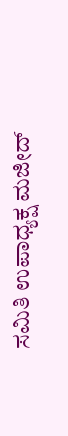ಸಮಿತಿ ಉಪಾಧ್ಯಕ್ಷ ಮಜೀದ್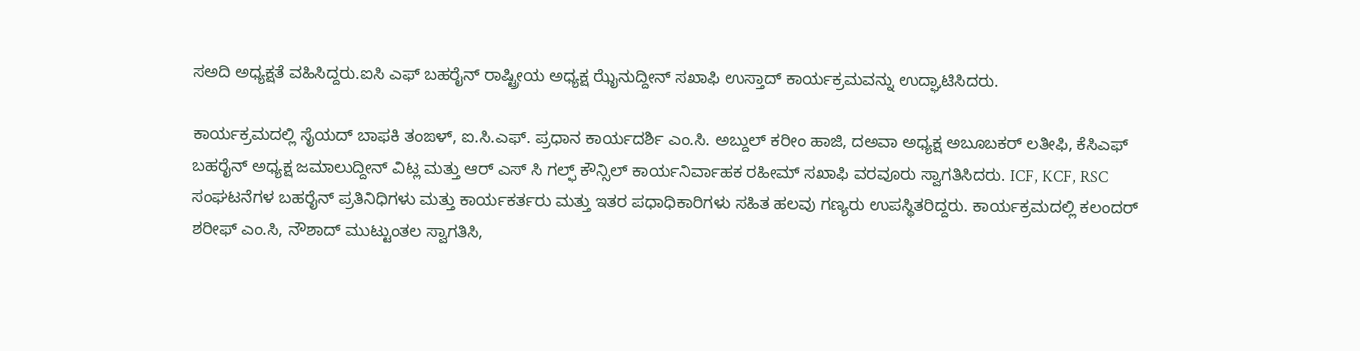ಸಅದಿ ಅಧ್ಯಕ್ಷತೆ ವಹಿಸಿದ್ದರು.ಐಸಿ ಎಫ್ ಬಹರೈನ್ ರಾಷ್ಟ್ರೀಯ ಅಧ್ಯಕ್ಷ ಝೈನುದ್ದೀನ್ ಸಖಾಫಿ ಉಸ್ತಾದ್ ಕಾರ್ಯಕ್ರಮವನ್ನು ಉದ್ಘಾಟಿಸಿದರು.

ಕಾರ್ಯಕ್ರಮದಲ್ಲಿ ಸೈಯದ್ ಬಾಫಕಿ ತಂಙಳ್, ಐ.ಸಿ.ಎಫ್. ಪ್ರಧಾನ ಕಾರ್ಯದರ್ಶಿ ಎಂ.ಸಿ. ಅಬ್ದುಲ್ ಕರೀಂ ಹಾಜಿ, ದಅವಾ ಅಧ್ಯಕ್ಷ ಅಬೂಬಕರ್ ಲತೀಫಿ, ಕೆಸಿಎಫ್ ಬಹರೈನ್ ಅಧ್ಯಕ್ಷ ಜಮಾಲುದ್ದೀನ್ ವಿಟ್ಲ ಮತ್ತು ಆರ್‌ ಎಸ್ ಸಿ ಗಲ್ಫ್ ಕೌನ್ಸಿಲ್ ಕಾರ್ಯನಿರ್ವಾಹಕ ರಹೀಮ್ ಸಖಾಫಿ ವರವೂರು ಸ್ವಾಗತಿಸಿದರು. ICF, KCF, RSC ಸಂಘಟನೆಗಳ ಬಹರೈನ್ ಪ್ರತಿನಿಧಿಗಳು ಮತ್ತು ಕಾರ್ಯಕರ್ತರು ಮತ್ತು ಇತರ ಪಧಾಧಿಕಾರಿಗಳು ಸಹಿತ ಹಲವು ಗಣ್ಯರು ಉಪಸ್ಥಿತರಿದ್ದರು. ಕಾರ್ಯಕ್ರಮದಲ್ಲಿ ಕಲಂದರ್ ಶರೀಫ್ ಎಂ.ಸಿ, ನೌಶಾದ್ ಮುಟ್ಟುಂತಲ ಸ್ವಾಗತಿಸಿ,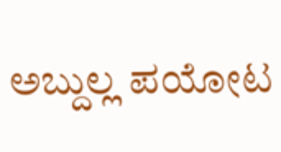ಅಬ್ದುಲ್ಲ ಪಯೋಟ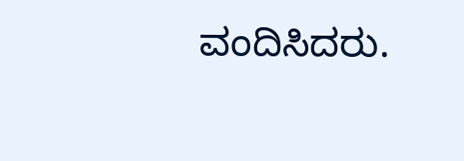ವಂದಿಸಿದರು.